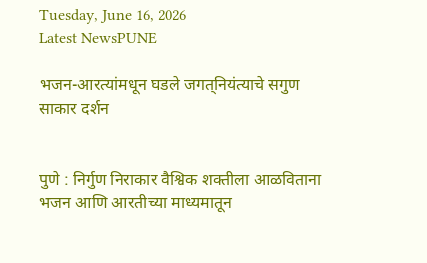Tuesday, June 16, 2026
Latest NewsPUNE

भजन-आरत्यांमधून घडले जगत्‌‍नियंत्याचे सगुण साकार दर्शन


पुणे : निर्गुण निराकार वैश्विक शक्तीला आळविताना भजन आणि आरतीच्या माध्यमातून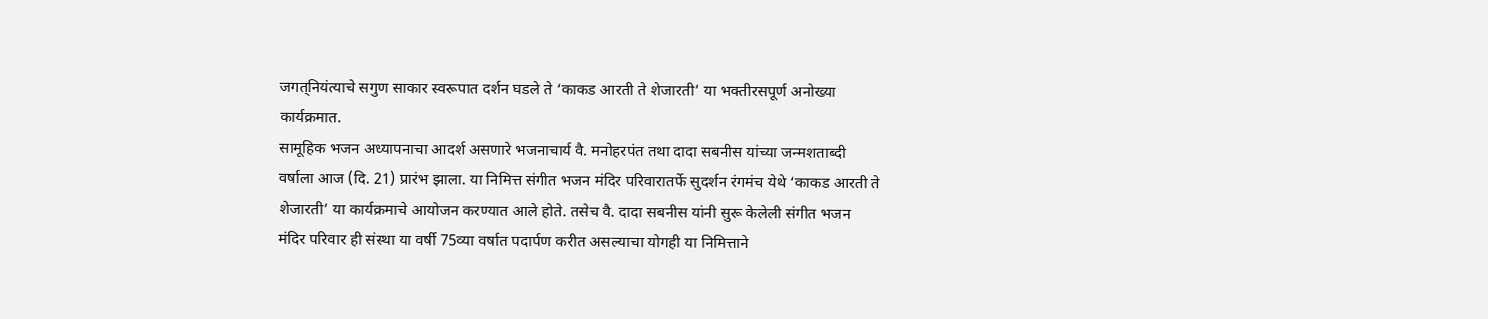जगत्‌‍नियंत्याचे सगुण साकार स्वरूपात दर्शन घडले ते ‌‘काकड आरती ते शेजारती’ या भक्तीरसपूर्ण अनोख्या कार्यक्रमात.
सामूहिक भजन अध्यापनाचा आदर्श असणारे भजनाचार्य वै. मनोहरपंत तथा दादा सबनीस यांच्या जन्मशताब्दी वर्षाला आज (दि. 21) प्रारंभ झाला. या निमित्त संगीत भजन मंदिर परिवारातर्फे सुदर्शन रंगमंच येथे ‌‘काकड आरती ते शेजारती’ या कार्यक्रमाचे आयोजन करण्यात आले होते. तसेच वै. दादा सबनीस यांनी सुरू केलेली संगीत भजन मंदिर परिवार ही संस्था या वर्षी 75व्या वर्षात पदार्पण करीत असल्याचा योगही या निमित्ताने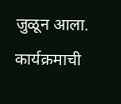जुळून आला.
कार्यक्रमाची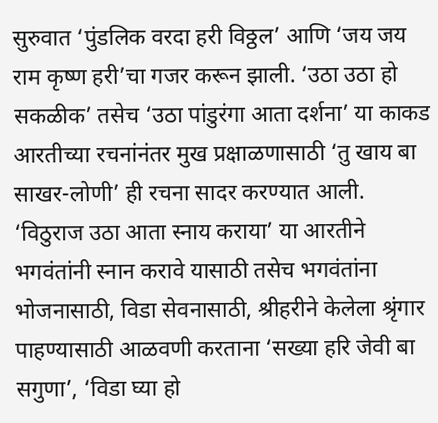सुरुवात ‌‘पुंडलिक वरदा हरी विठ्ठल’ आणि ‌‘जय जय राम कृष्ण हरी’चा गजर करून झाली. ‘उठा उठा हो सकळीक’ तसेच ‌‘उठा पांडुरंगा आता दर्शना’ या काकड आरतीच्या रचनांनंतर मुख प्रक्षाळणासाठी ‌‘तु खाय बा साखर-लोणी’ ही रचना सादर करण्यात आली. ‘विठुराज उठा आता स्नाय कराया’ या आरतीने भगवंतांनी स्नान करावे यासाठी तसेच भगवंतांना भोजनासाठी, विडा सेवनासाठी, श्रीहरीने केलेला श्रृंगार पाहण्यासाठी आळवणी करताना ‌‘सख्या हरि जेवी बा सगुणा’, ‘विडा घ्या हो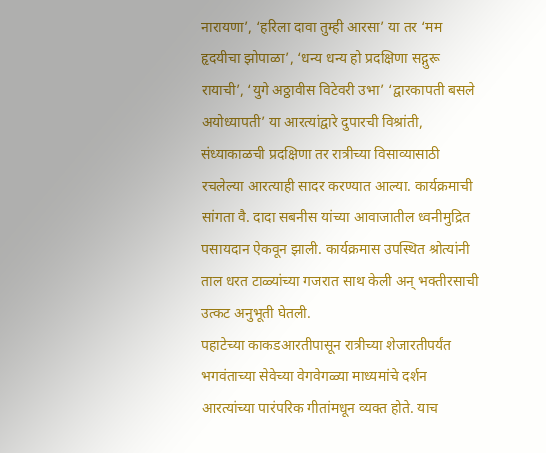नारायणा’, ‘हरिला दावा तुम्ही आरसा’ या तर ‌‘मम हृदयीचा झोपाळा’, ‘धन्य धन्य हो प्रदक्षिणा सद्गुरू रायाची’, ‘युगे अठ्ठावीस विटेवरी उभा’ ‘द्वारकापती बसले अयोध्यापती’ या आरत्यांद्वारे दुपारची विश्रांती, संध्याकाळची प्रदक्षिणा तर रात्रीच्या विसाव्यासाठी रचलेल्या आरत्याही सादर करण्यात आल्या. कार्यक्रमाची सांगता वै. दादा सबनीस यांच्या आवाजातील ध्वनीमुद्रित पसायदान ऐकवून झाली. कार्यक्रमास उपस्थित श्रोत्यांनी ताल धरत टाळ्यांच्या गजरात साथ केली अन्‌‍ भक्तीरसाची उत्कट अनुभूती घेतली.
पहाटेच्या काकडआरतीपासून रात्रीच्या शेजारतीपर्यंत भगवंताच्या सेवेच्या वेगवेगळ्या माध्यमांचे दर्शन आरत्यांच्या पारंपरिक गीतांमधून व्यक्त होते. याच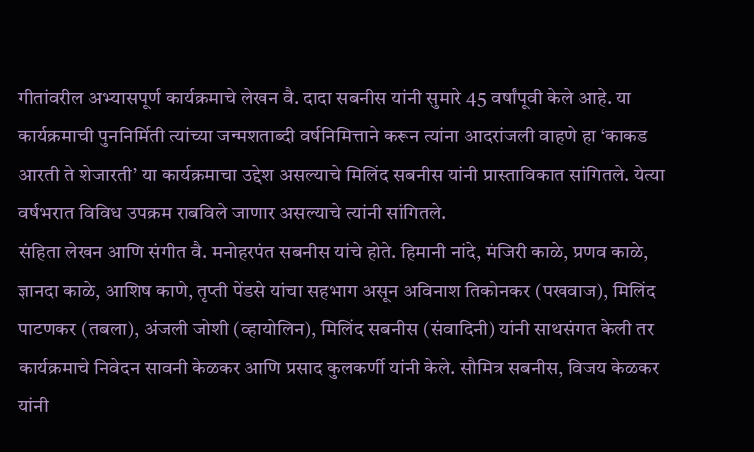गीतांवरील अभ्यासपूर्ण कार्यक्रमाचे लेखन वै. दादा सबनीस यांनी सुमारे 45 वर्षांपूवी केले आहे. या कार्यक्रमाची पुननिर्मिती त्यांच्या जन्मशताब्दी वर्षनिमित्ताने करून त्यांना आदरांजली वाहणे हा ‌‘काकड आरती ते शेजारती’ या कार्यक्रमाचा उद्देश असल्याचे मिलिंद सबनीस यांनी प्रास्ताविकात सांगितले. येत्या वर्षभरात विविध उपक्रम राबविले जाणार असल्याचे त्यांनी सांगितले.
संहिता लेखन आणि संगीत वै. मनोहरपंत सबनीस यांचे होते. हिमानी नांदे, मंजिरी काळे, प्रणव काळे, ज्ञानदा काळे, आशिष काणे, तृप्ती पेंडसे यांचा सहभाग असून अविनाश तिकोनकर (पखवाज), मिलिंद पाटणकर (तबला), अंजली जोशी (व्हायोलिन), मिलिंद सबनीस (संवादिनी) यांनी साथसंगत केली तर कार्यक्रमाचे निवेदन सावनी केळकर आणि प्रसाद कुलकर्णी यांनी केले. सौमित्र सबनीस, विजय केळकर यांनी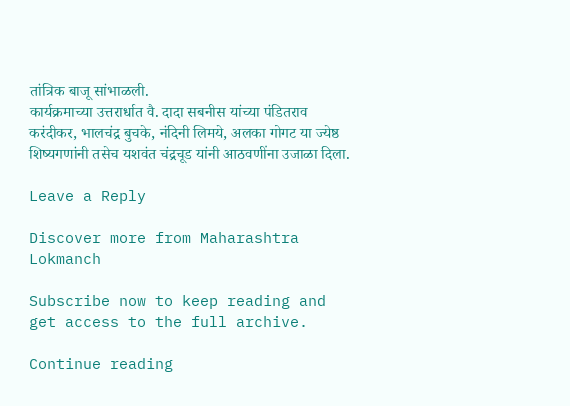तांत्रिक बाजू सांभाळली.
कार्यक्रमाच्या उत्तरार्धात वै. दादा सबनीस यांच्या पंडितराव करंदीकर, भालचंद्र बुचके, नंदिनी लिमये, अलका गोगट या ज्येष्ठ शिष्यगणांनी तसेच यशवंत चंद्रचूड यांनी आठवणींना उजाळा दिला.

Leave a Reply

Discover more from Maharashtra Lokmanch

Subscribe now to keep reading and get access to the full archive.

Continue reading